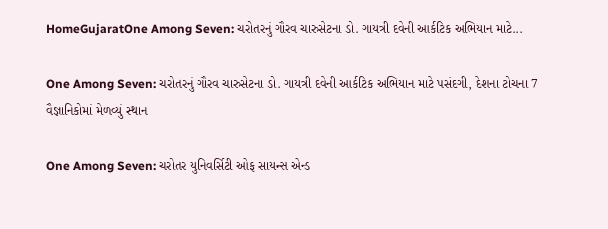HomeGujaratOne Among Seven: ચરોતરનું ગૌરવ ચારુસેટના ડો. ગાયત્રી દવેની આર્કટિક અભિયાન માટે...

One Among Seven: ચરોતરનું ગૌરવ ચારુસેટના ડો. ગાયત્રી દવેની આર્કટિક અભિયાન માટે પસંદગી, દેશના ટોચના 7 વૈજ્ઞાનિકોમાં મેળવ્યું સ્થાન

One Among Seven: ચરોતર યુનિવર્સિટી ઓફ સાયન્સ એન્ડ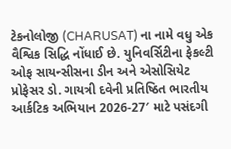ટેકનોલોજી (CHARUSAT) ના નામે વધુ એક વૈશ્વિક સિદ્ધિ નોંધાઈ છે. યુનિવર્સિટીના ફેકલ્ટી ઓફ સાયન્સીસના ડીન અને એસોસિયેટ પ્રોફેસર ડો. ગાયત્રી દવેની પ્રતિષ્ઠિત ભારતીય આર્કટિક અભિયાન 2026-27′ માટે પસંદગી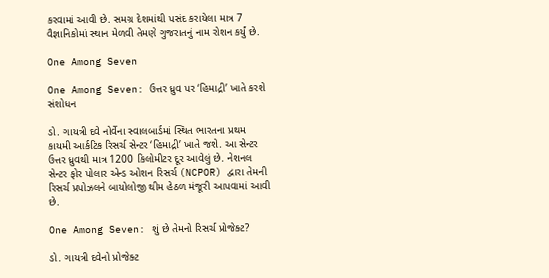કરવામાં આવી છે. સમગ્ર દેશમાંથી પસંદ કરાયેલા માત્ર 7 વૈજ્ઞાનિકોમાં સ્થાન મેળવી તેમણે ગુજરાતનું નામ રોશન કર્યું છે.

One Among Seven

One Among Seven: ઉત્તર ધ્રુવ પર ‘હિમાદ્રી’ ખાતે કરશે સંશોધન

ડો. ગાયત્રી દવે નોર્વેના સ્વાલબાર્ડમાં સ્થિત ભારતના પ્રથમ કાયમી આર્કટિક રિસર્ચ સેન્ટર ‘હિમાદ્રી’ ખાતે જશે. આ સેન્ટર ઉત્તર ધ્રુવથી માત્ર 1200 કિલોમીટર દૂર આવેલું છે. નેશનલ સેન્ટર ફોર પોલાર એન્ડ ઓશન રિસર્ચ (NCPOR) દ્વારા તેમની રિસર્ચ પ્રપોઝલને બાયોલોજી થીમ હેઠળ મંજૂરી આપવામાં આવી છે.

One Among Seven: શું છે તેમનો રિસર્ચ પ્રોજેક્ટ?

ડો. ગાયત્રી દવેનો પ્રોજેક્ટ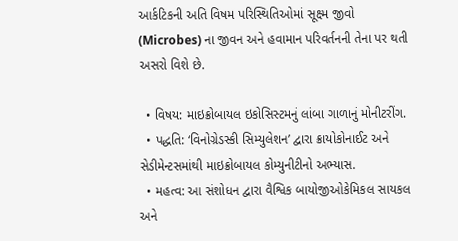આર્કટિકની અતિ વિષમ પરિસ્થિતિઓમાં સૂક્ષ્મ જીવો (Microbes) ના જીવન અને હવામાન પરિવર્તનની તેના પર થતી અસરો વિશે છે.

  • વિષય: માઇક્રોબાયલ ઇકોસિસ્ટમનું લાંબા ગાળાનું મોનીટરીંગ.
  • પદ્ધતિ: ‘વિનોગ્રેડસ્કી સિમ્યુલેશન’ દ્વારા ક્રાયોકોનાઈટ અને સેડીમેન્ટસમાંથી માઇક્રોબાયલ કોમ્યુનીટીનો અભ્યાસ.
  • મહત્વ: આ સંશોધન દ્વારા વૈશ્વિક બાયોજીઓકેમિકલ સાયકલ અને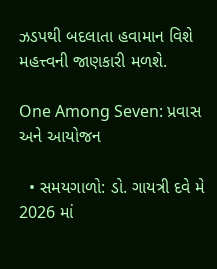ઝડપથી બદલાતા હવામાન વિશે મહત્ત્વની જાણકારી મળશે.

One Among Seven: પ્રવાસ અને આયોજન

  • સમયગાળો: ડો. ગાયત્રી દવે મે 2026 માં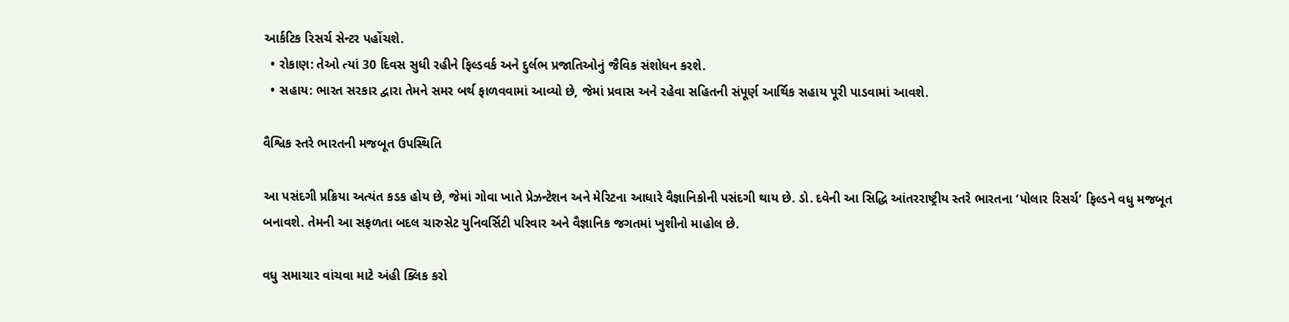આર્કટિક રિસર્ચ સેન્ટર પહોંચશે.
  • રોકાણ: તેઓ ત્યાં 30 દિવસ સુધી રહીને ફિલ્ડવર્ક અને દુર્લભ પ્રજાતિઓનું જૈવિક સંશોધન કરશે.
  • સહાય: ભારત સરકાર દ્વારા તેમને સમર બર્થ ફાળવવામાં આવ્યો છે, જેમાં પ્રવાસ અને રહેવા સહિતની સંપૂર્ણ આર્થિક સહાય પૂરી પાડવામાં આવશે.

વૈશ્વિક સ્તરે ભારતની મજબૂત ઉપસ્થિતિ

આ પસંદગી પ્રક્રિયા અત્યંત કડક હોય છે, જેમાં ગોવા ખાતે પ્રેઝન્ટેશન અને મેરિટના આધારે વૈજ્ઞાનિકોની પસંદગી થાય છે. ડો. દવેની આ સિદ્ધિ આંતરરાષ્ટ્રીય સ્તરે ભારતના ‘પોલાર રિસર્ચ’ ફિલ્ડને વધુ મજબૂત બનાવશે. તેમની આ સફળતા બદલ ચારુસેટ યુનિવર્સિટી પરિવાર અને વૈજ્ઞાનિક જગતમાં ખુશીનો માહોલ છે.

વધુ સમાચાર વાંચવા માટે અંહી ક્લિક કરો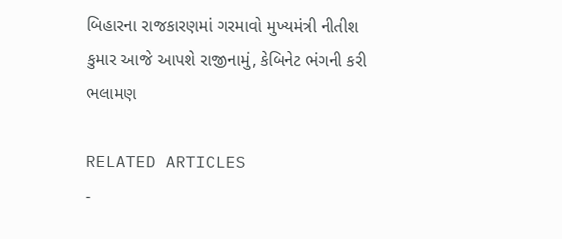બિહારના રાજકારણમાં ગરમાવો મુખ્યમંત્રી નીતીશ કુમાર આજે આપશે રાજીનામું, કેબિનેટ ભંગની કરી ભલામણ

RELATED ARTICLES
-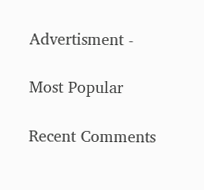Advertisment -

Most Popular

Recent Comments